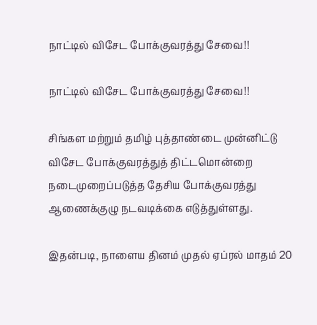நாட்டில் விசேட போக்குவரத்து சேவை!!

நாட்டில் விசேட போக்குவரத்து சேவை!!

சிங்கள மற்றும் தமிழ் புத்தாண்டை முன்னிட்டு விசேட போக்குவரத்துத் திட்டமொன்றை நடைமுறைப்படுத்த தேசிய போக்குவரத்து ஆணைக்குழு நடவடிக்கை எடுத்துள்ளது.

இதன்படி, நாளைய தினம் முதல் ஏப்ரல் மாதம் 20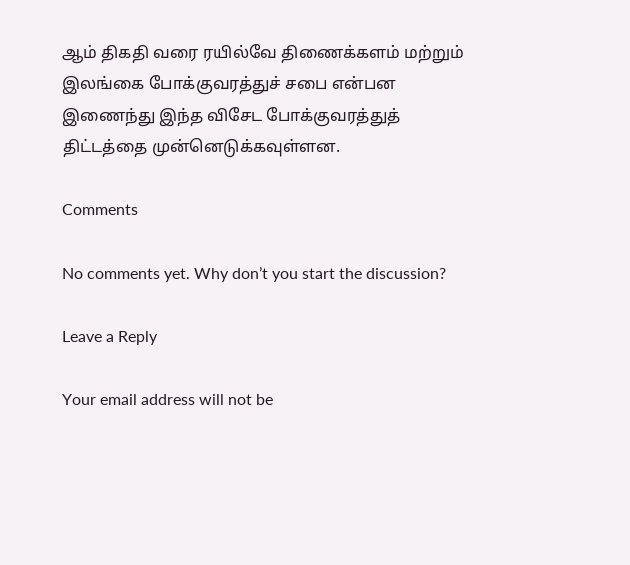ஆம் திகதி வரை ரயில்வே திணைக்களம் மற்றும் இலங்கை போக்குவரத்துச் சபை என்பன இணைந்து இந்த விசேட போக்குவரத்துத் திட்டத்தை முன்னெடுக்கவுள்ளன.

Comments

No comments yet. Why don’t you start the discussion?

Leave a Reply

Your email address will not be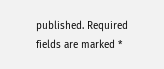published. Required fields are marked *